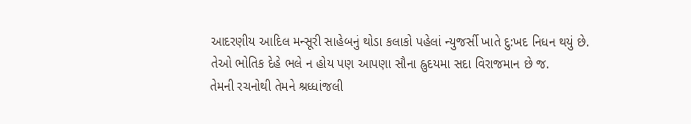આદરણીય આદિલ મન્સૂરી સાહેબનું થોડા કલાકો પહેલાં ન્યુજર્સી ખાતે દુ:ખદ નિધન થયું છે.
તેઓ ભોતિક દેહે ભલે ન હોય પણ આપણા સૌના હ્રુદયમા સદા વિરાજમાન છે જ.
તેમની રચનોથી તેમને શ્રધ્ધાંજલી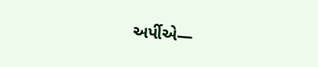અર્પીએ—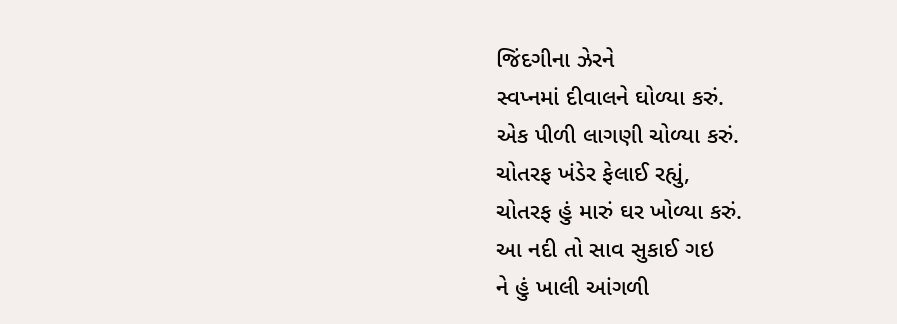જિંદગીના ઝેરને
સ્વપ્નમાં દીવાલને ઘોળ્યા કરું.
એક પીળી લાગણી ચોળ્યા કરું.
ચોતરફ ખંડેર ફેલાઈ રહ્યું,
ચોતરફ હું મારું ઘર ખોળ્યા કરું.
આ નદી તો સાવ સુકાઈ ગઇ
ને હું ખાલી આંગળી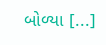બોળ્યા [...]